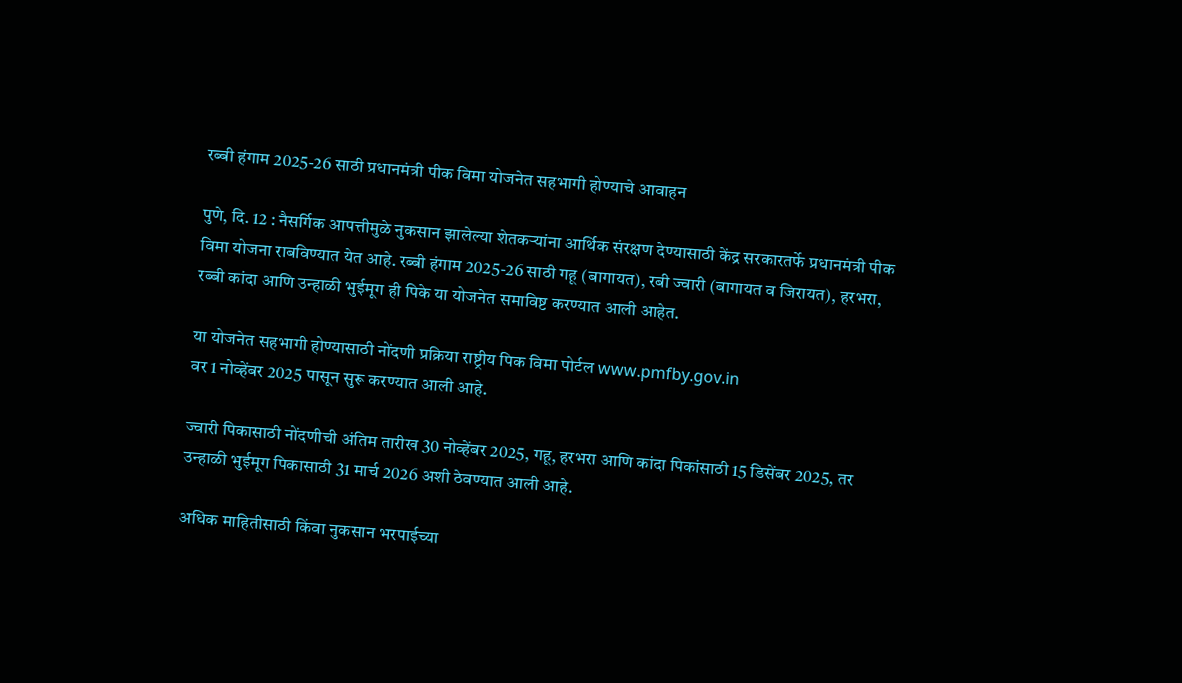रब्बी हंगाम 2025-26 साठी प्रधानमंत्री पीक विमा योजनेत सहभागी होण्याचे आवाहन

पुणे, दि. 12 : नैसर्गिक आपत्तीमुळे नुकसान झालेल्या शेतकऱ्यांना आर्थिक संरक्षण देण्यासाठी केंद्र सरकारतर्फे प्रधानमंत्री पीक विमा योजना राबविण्यात येत आहे. रब्बी हंगाम 2025-26 साठी गहू (बागायत), रबी ज्वारी (बागायत व जिरायत), हरभरा, रब्बी कांदा आणि उन्हाळी भुईमूग ही पिके या योजनेत समाविष्ट करण्यात आली आहेत.

या योजनेत सहभागी होण्यासाठी नोंदणी प्रक्रिया राष्ट्रीय पिक विमा पोर्टल www.pmfby.gov.in
वर 1 नोव्हेंबर 2025 पासून सुरू करण्यात आली आहे.

ज्वारी पिकासाठी नोंदणीची अंतिम तारीख 30 नोव्हेंबर 2025, गहू, हरभरा आणि कांदा पिकांसाठी 15 डिसेंबर 2025, तर उन्हाळी भुईमूग पिकासाठी 31 मार्च 2026 अशी ठेवण्यात आली आहे.

अधिक माहितीसाठी किंवा नुकसान भरपाईच्या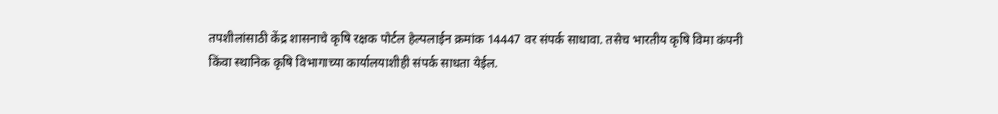तपशीलांसाठी केंद्र शासनाचे कृषि रक्षक पोर्टल हेल्पलाईन क्रमांक 14447 वर संपर्क साधावा. तसेच भारतीय कृषि विमा कंपनी किंवा स्थानिक कृषि विभागाच्या कार्यालयाशीही संपर्क साधता येईल.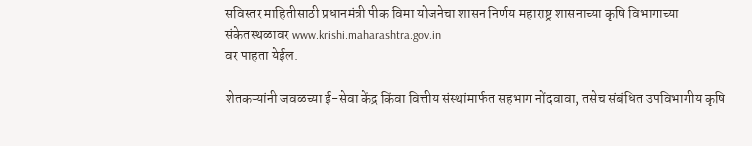सविस्तर माहितीसाठी प्रधानमंत्री पीक विमा योजनेचा शासन निर्णय महाराष्ट्र शासनाच्या कृषि विभागाच्या संकेतस्थळावर www.krishi.maharashtra.gov.in
वर पाहता येईल.

शेतकऱ्यांनी जवळच्या ई-सेवा केंद्र किंवा वित्तीय संस्थांमार्फत सहभाग नोंदवावा, तसेच संबंधित उपविभागीय कृषि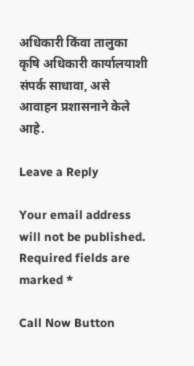अधिकारी किंवा तालुका कृषि अधिकारी कार्यालयाशी संपर्क साधावा, असे आवाहन प्रशासनाने केले आहे.

Leave a Reply

Your email address will not be published. Required fields are marked *

Call Now Button